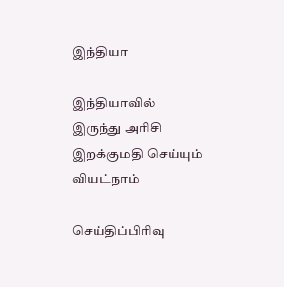இந்தியா

இந்தியாவில் இருந்து அரிசி இறக்குமதி செய்யும் வியட்நாம்

செய்திப்பிரிவு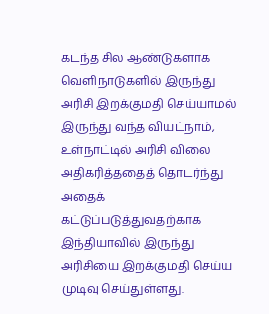கடந்த சில ஆண்டுகளாக வெளிநாடுகளில் இருந்து அரிசி இறக்குமதி செய்யாமல் இருந்து வந்த வியட்நாம், உள்நாட்டில் அரிசி விலை அதிகரித்ததைத் தொடர்ந்து அதைக் கட்டுப்படுத்துவதற்காக இந்தியாவில் இருந்து அரிசியை இறக்குமதி செய்ய முடிவு செய்துள்ளது.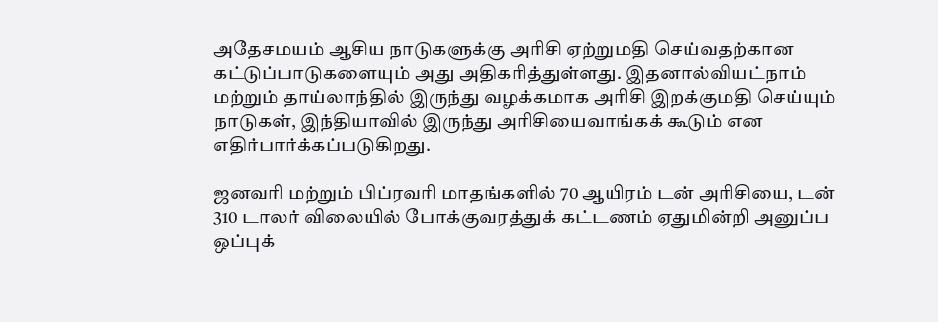அதேசமயம் ஆசிய நாடுகளுக்கு அரிசி ஏற்றுமதி செய்வதற்கான கட்டுப்பாடுகளையும் அது அதிகரித்துள்ளது. இதனால்வியட்நாம் மற்றும் தாய்லாந்தில் இருந்து வழக்கமாக அரிசி இறக்குமதி செய்யும் நாடுகள், இந்தியாவில் இருந்து அரிசியைவாங்கக் கூடும் என எதிர்பார்க்கப்படுகிறது.

ஜனவரி மற்றும் பிப்ரவரி மாதங்களில் 70 ஆயிரம் டன் அரிசியை, டன் 310 டாலர் விலையில் போக்குவரத்துக் கட்டணம் ஏதுமின்றி அனுப்ப ஒப்புக்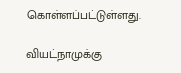கொள்ளப்பட்டுள்ளது.

வியட்நாமுக்கு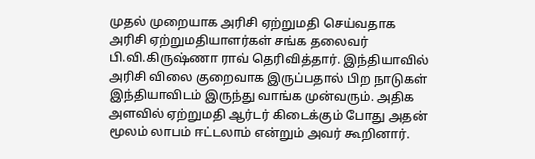முதல் முறையாக அரிசி ஏற்றுமதி செய்வதாக அரிசி ஏற்றுமதியாளர்கள் சங்க தலைவர் பி.வி.கிருஷ்ணா ராவ் தெரிவித்தார். இந்தியாவில் அரிசி விலை குறைவாக இருப்பதால் பிற நாடுகள் இந்தியாவிடம் இருந்து வாங்க முன்வரும். அதிக அளவில் ஏற்றுமதி ஆர்டர் கிடைக்கும் போது அதன் மூலம் லாபம் ஈட்டலாம் என்றும் அவர் கூறினார்.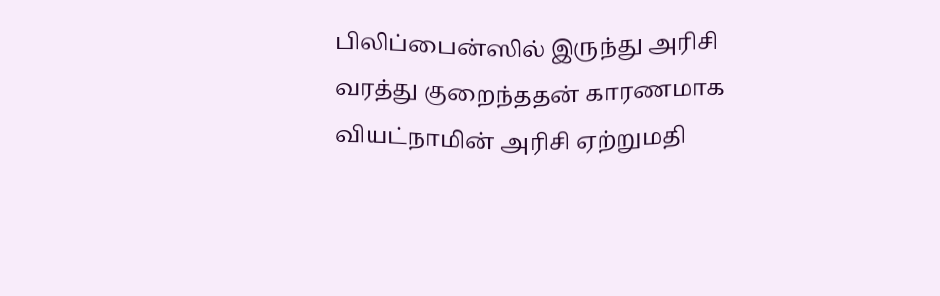பிலிப்பைன்ஸில் இருந்து அரிசி வரத்து குறைந்ததன் காரணமாக வியட்நாமின் அரிசி ஏற்றுமதி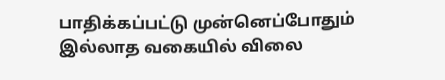பாதிக்கப்பட்டு முன்னெப்போதும் இல்லாத வகையில் விலை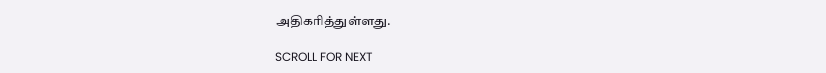அதிகரித்துள்ளது.

SCROLL FOR NEXT